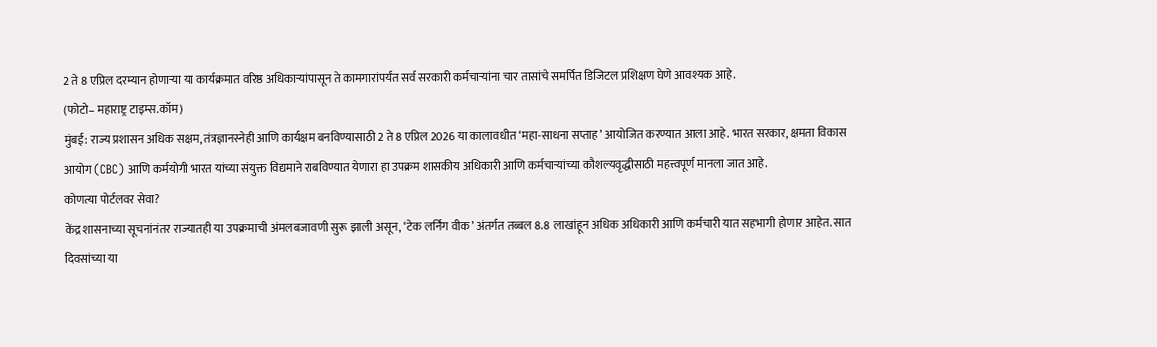2 ते 8 एप्रिल दरम्यान होणाऱ्या या कार्यक्रमात वरिष्ठ अधिकाऱ्यांपासून ते कामगारांपर्यंत सर्व सरकारी कर्मचाऱ्यांना चार तासांचे समर्पित डिजिटल प्रशिक्षण घेणे आवश्यक आहे.
(फोटो– महाराष्ट्र टाइम्स.कॉम)
मुंबई: राज्य प्रशासन अधिक सक्षम, तंत्रज्ञानस्नेही आणि कार्यक्षम बनविण्यासाठी 2 ते 8 एप्रिल 2026 या कालावधीत ‘महा-साधना सप्ताह’ आयोजित करण्यात आला आहे. भारत सरकार, क्षमता विकास आयोग (CBC) आणि कर्मयोगी भारत यांच्या संयुक्त विद्यमाने राबविण्यात येणारा हा उपक्रम शासकीय अधिकारी आणि कर्मचाऱ्यांच्या कौशल्यवृद्धीसाठी महत्त्वपूर्ण मानला जात आहे.
कोणत्या पोर्टलवर सेवा?
केंद्र शासनाच्या सूचनांनंतर राज्यातही या उपक्रमाची अंमलबजावणी सुरू झाली असून, ‘टेक लर्निंग वीक’ अंतर्गत तब्बल 8.8 लाखांहून अधिक अधिकारी आणि कर्मचारी यात सहभागी होणार आहेत. सात दिवसांच्या या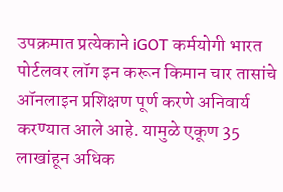उपक्रमात प्रत्येकाने iGOT कर्मयोगी भारत पोर्टलवर लॉग इन करून किमान चार तासांचे ऑनलाइन प्रशिक्षण पूर्ण करणे अनिवार्य करण्यात आले आहे. यामुळे एकूण 35 लाखांहून अधिक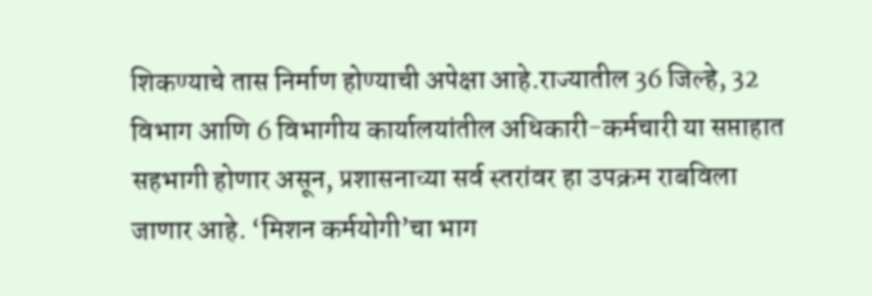शिकण्याचे तास निर्माण होण्याची अपेक्षा आहे.राज्यातील 36 जिल्हे, 32 विभाग आणि 6 विभागीय कार्यालयांतील अधिकारी-कर्मचारी या सप्ताहात सहभागी होणार असून, प्रशासनाच्या सर्व स्तरांवर हा उपक्रम राबविला जाणार आहे. ‘मिशन कर्मयोगी’चा भाग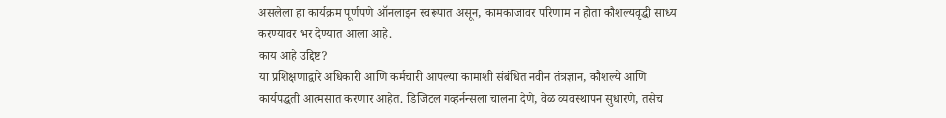असलेला हा कार्यक्रम पूर्णपणे ऑनलाइन स्वरूपात असून, कामकाजावर परिणाम न होता कौशल्यवृद्धी साध्य करण्यावर भर देण्यात आला आहे.
काय आहे उद्दिष्ट?
या प्रशिक्षणाद्वारे अधिकारी आणि कर्मचारी आपल्या कामाशी संबंधित नवीन तंत्रज्ञान, कौशल्ये आणि कार्यपद्धती आत्मसात करणार आहेत. डिजिटल गव्हर्नन्सला चालना देणे, वेळ व्यवस्थापन सुधारणे, तसेच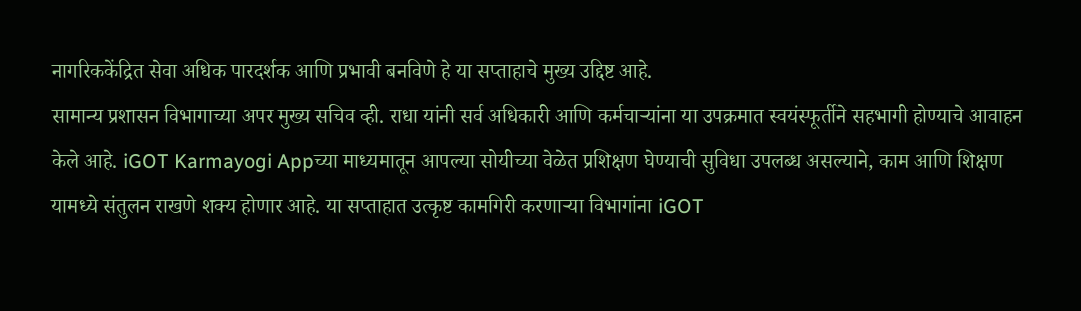नागरिककेंद्रित सेवा अधिक पारदर्शक आणि प्रभावी बनविणे हे या सप्ताहाचे मुख्य उद्दिष्ट आहे.
सामान्य प्रशासन विभागाच्या अपर मुख्य सचिव व्ही. राधा यांनी सर्व अधिकारी आणि कर्मचाऱ्यांना या उपक्रमात स्वयंस्फूर्तीने सहभागी होण्याचे आवाहन केले आहे. iGOT Karmayogi Appच्या माध्यमातून आपल्या सोयीच्या वेळेत प्रशिक्षण घेण्याची सुविधा उपलब्ध असल्याने, काम आणि शिक्षण यामध्ये संतुलन राखणे शक्य होणार आहे. या सप्ताहात उत्कृष्ट कामगिरी करणाऱ्या विभागांना iGOT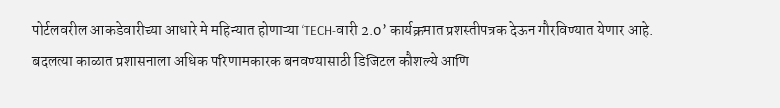पोर्टलवरील आकडेवारीच्या आधारे मे महिन्यात होणाऱ्या ‘TECH-वारी 2.0’ कार्यक्रमात प्रशस्तीपत्रक देऊन गौरविण्यात येणार आहे.
बदलत्या काळात प्रशासनाला अधिक परिणामकारक बनवण्यासाठी डिजिटल कौशल्ये आणि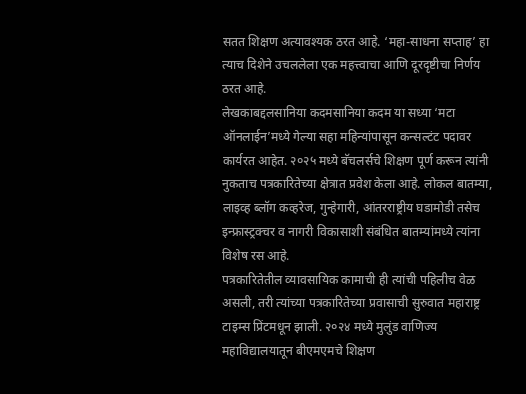सतत शिक्षण अत्यावश्यक ठरत आहे. ‘महा-साधना सप्ताह’ हा त्याच दिशेने उचललेला एक महत्त्वाचा आणि दूरदृष्टीचा निर्णय ठरत आहे.
लेखकाबद्दलसानिया कदमसानिया कदम या सध्या ‘मटा ऑनलाईन’मध्ये गेल्या सहा महिन्यांपासून कन्सल्टंट पदावर कार्यरत आहेत. २०२५ मध्ये बॅचलर्सचे शिक्षण पूर्ण करून त्यांनी नुकताच पत्रकारितेच्या क्षेत्रात प्रवेश केला आहे. लोकल बातम्या, लाइव्ह ब्लॉग कव्हरेज, गुन्हेगारी, आंतरराष्ट्रीय घडामोडी तसेच इन्फ्रास्ट्रक्चर व नागरी विकासाशी संबंधित बातम्यांमध्ये त्यांना विशेष रस आहे.
पत्रकारितेतील व्यावसायिक कामाची ही त्यांची पहिलीच वेळ असली, तरी त्यांच्या पत्रकारितेच्या प्रवासाची सुरुवात महाराष्ट्र टाइम्स प्रिंटमधून झाली. २०२४ मध्ये मुलुंड वाणिज्य महाविद्यालयातून बीएमएमचे शिक्षण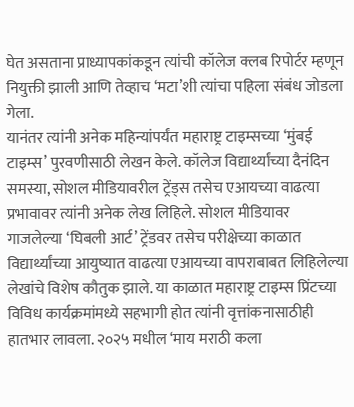घेत असताना प्राध्यापकांकडून त्यांची कॉलेज क्लब रिपोर्टर म्हणून नियुक्ती झाली आणि तेव्हाच ‘मटा’शी त्यांचा पहिला संबंध जोडला गेला.
यानंतर त्यांनी अनेक महिन्यांपर्यंत महाराष्ट्र टाइम्सच्या ‘मुंबई टाइम्स’ पुरवणीसाठी लेखन केले. कॉलेज विद्यार्थ्यांच्या दैनंदिन समस्या, सोशल मीडियावरील ट्रेंड्स तसेच एआयच्या वाढत्या प्रभावावर त्यांनी अनेक लेख लिहिले. सोशल मीडियावर गाजलेल्या ‘घिबली आर्ट’ ट्रेंडवर तसेच परीक्षेच्या काळात विद्यार्थ्यांच्या आयुष्यात वाढत्या एआयच्या वापराबाबत लिहिलेल्या लेखांचे विशेष कौतुक झाले. या काळात महाराष्ट्र टाइम्स प्रिंटच्या विविध कार्यक्रमांमध्ये सहभागी होत त्यांनी वृत्तांकनासाठीही हातभार लावला. २०२५ मधील ‘माय मराठी कला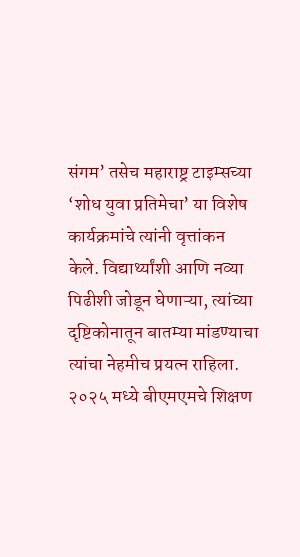संगम’ तसेच महाराष्ट्र टाइम्सच्या ‘शोध युवा प्रतिमेचा’ या विशेष कार्यक्रमांचे त्यांनी वृत्तांकन केले. विद्यार्थ्यांशी आणि नव्या पिढीशी जोडून घेणाऱ्या, त्यांच्या दृष्टिकोनातून बातम्या मांडण्याचा त्यांचा नेहमीच प्रयत्न राहिला.
२०२५ मध्ये बीएमएमचे शिक्षण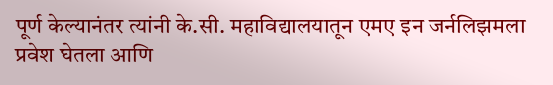पूर्ण केल्यानंतर त्यांनी के.सी. महाविद्यालयातून एमए इन जर्नलिझमला प्रवेश घेतला आणि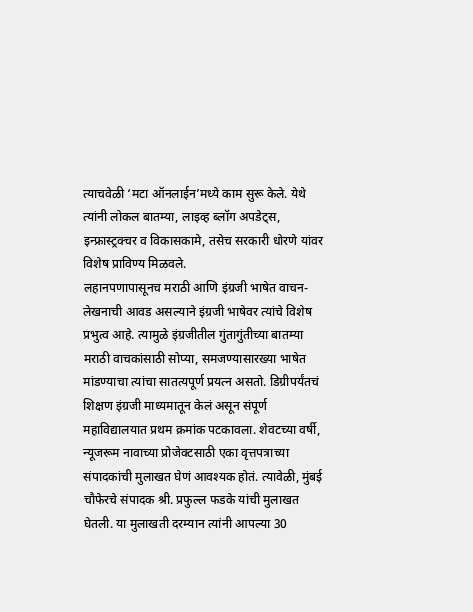त्याचवेळी ‘मटा ऑनलाईन’मध्ये काम सुरू केले. येथे त्यांनी लोकल बातम्या, लाइव्ह ब्लॉग अपडेट्स, इन्फ्रास्ट्रक्चर व विकासकामे, तसेच सरकारी धोरणे यांवर विशेष प्राविण्य मिळवले.
लहानपणापासूनच मराठी आणि इंग्रजी भाषेत वाचन-लेखनाची आवड असल्याने इंग्रजी भाषेवर त्यांचे विशेष प्रभुत्व आहे. त्यामुळे इंग्रजीतील गुंतागुंतीच्या बातम्या मराठी वाचकांसाठी सोप्या, समजण्यासारख्या भाषेत मांडण्याचा त्यांचा सातत्यपूर्ण प्रयत्न असतो. डिग्रीपर्यंतचं शिक्षण इंग्रजी माध्यमातून केलं असून संपूर्ण महाविद्यालयात प्रथम क्रमांक पटकावला. शेवटच्या वर्षी, न्यूजरूम नावाच्या प्रोजेक्टसाठी एका वृत्तपत्राच्या संपादकांची मुलाखत घेणं आवश्यक होतं. त्यावेळी, मुंबई चौफेरचे संपादक श्री. प्रफुल्ल फडके यांची मुलाखत घेतली. या मुलाखती दरम्यान त्यांनी आपल्या 30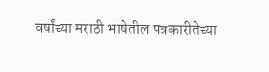वर्षांच्या मराठी भाषेतील पत्रकारीतेच्या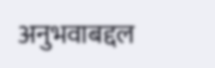अनुभवाबद्दल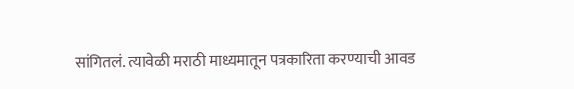सांगितलं. त्यावेळी मराठी माध्यमातून पत्रकारिता करण्याची आवड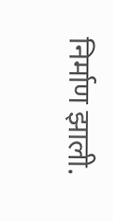निर्माण झाली.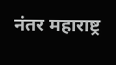नंतर महाराष्ट्र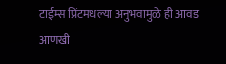टाईम्स प्रिंटमधल्या अनुभवामुळे ही आवड आणखी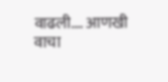वाढली.… आणखी वाचा